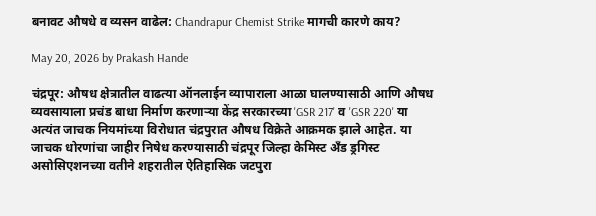बनावट औषधे व व्यसन वाढेल: Chandrapur Chemist Strike मागची कारणे काय?

May 20, 2026 by Prakash Hande

चंद्रपूर: औषध क्षेत्रातील वाढत्या ऑनलाईन व्यापाराला आळा घालण्यासाठी आणि औषध व्यवसायाला प्रचंड बाधा निर्माण करणाऱ्या केंद्र सरकारच्या 'GSR 217' व 'GSR 220' या अत्यंत जाचक नियमांच्या विरोधात चंद्रपुरात औषध विक्रेते आक्रमक झाले आहेत. या जाचक धोरणांचा जाहीर निषेध करण्यासाठी चंद्रपूर जिल्हा केमिस्ट अँड ड्रगिस्ट असोसिएशनच्या वतीने शहरातील ऐतिहासिक जटपुरा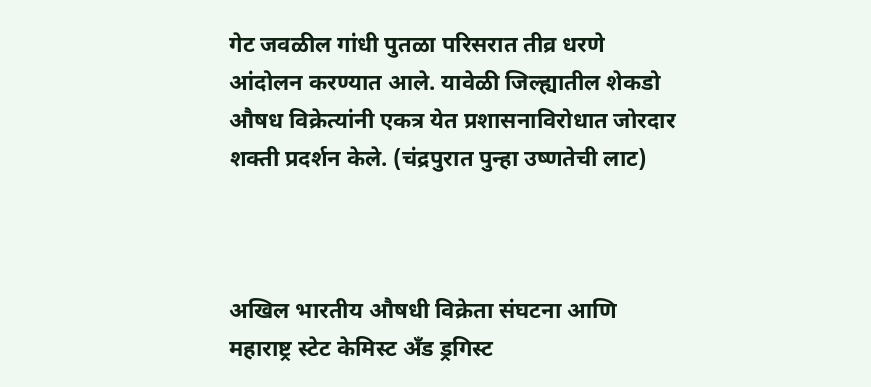गेट जवळील गांधी पुतळा परिसरात तीव्र धरणे आंदोलन करण्यात आले. यावेळी जिल्ह्यातील शेकडो औषध विक्रेत्यांनी एकत्र येत प्रशासनाविरोधात जोरदार शक्ती प्रदर्शन केले. (चंद्रपुरात पुन्हा उष्णतेची लाट)



अखिल भारतीय औषधी विक्रेता संघटना आणि महाराष्ट्र स्टेट केमिस्ट अँड ड्रगिस्ट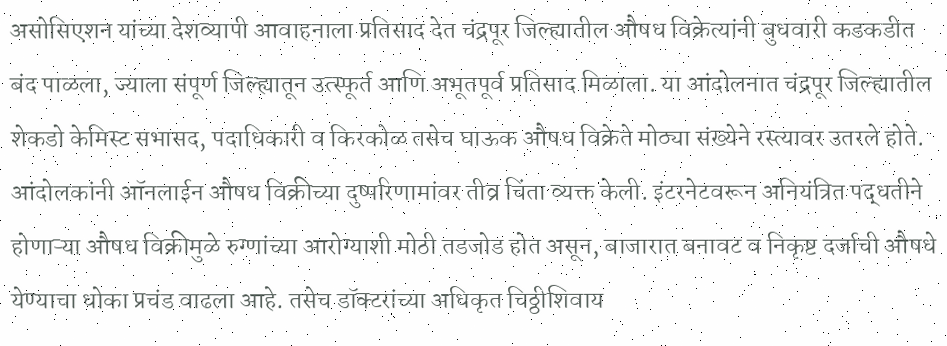असोसिएशन यांच्या देशव्यापी आवाहनाला प्रतिसाद देत चंद्रपूर जिल्ह्यातील औषध विक्रेत्यांनी बुधवारी कडकडीत बंद पाळला, ज्याला संपूर्ण जिल्ह्यातून उत्स्फूर्त आणि अभूतपूर्व प्रतिसाद मिळाला. या आंदोलनात चंद्रपूर जिल्ह्यातील शेकडो केमिस्ट सभासद, पदाधिकारी व किरकोळ तसेच घाऊक औषध विक्रेते मोठ्या संख्येने रस्त्यावर उतरले होते. आंदोलकांनी ऑनलाईन औषध विक्रीच्या दुष्परिणामांवर तीव्र चिंता व्यक्त केली. इंटरनेटवरून अनियंत्रित पद्धतीने होणाऱ्या औषध विक्रीमुळे रुग्णांच्या आरोग्याशी मोठी तडजोड होत असून, बाजारात बनावट व निकृष्ट दर्जाची औषधे येण्याचा धोका प्रचंड वाढला आहे. तसेच डॉक्टरांच्या अधिकृत चिठ्ठीशिवाय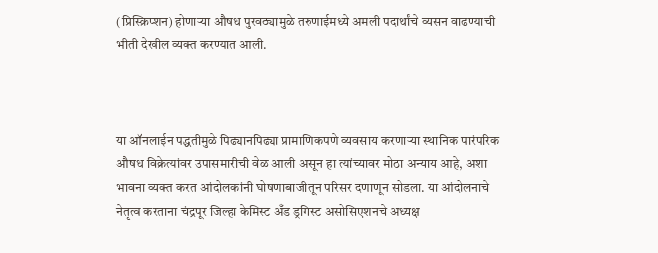(प्रिस्क्रिप्शन) होणाऱ्या औषध पुरवठ्यामुळे तरुणाईमध्ये अमली पदार्थांचे व्यसन वाढण्याची भीती देखील व्यक्त करण्यात आली.



या ऑनलाईन पद्धतीमुळे पिढ्यानपिढ्या प्रामाणिकपणे व्यवसाय करणाऱ्या स्थानिक पारंपरिक औषध विक्रेत्यांवर उपासमारीची वेळ आली असून हा त्यांच्यावर मोठा अन्याय आहे, अशा भावना व्यक्त करत आंदोलकांनी घोषणाबाजीतून परिसर दणाणून सोडला. या आंदोलनाचे नेतृत्व करताना चंद्रपूर जिल्हा केमिस्ट अँड ड्रगिस्ट असोसिएशनचे अध्यक्ष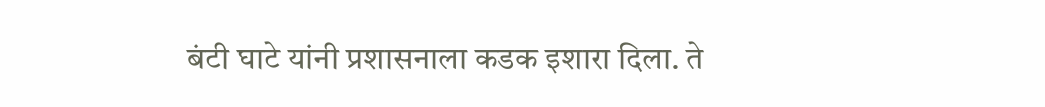बंटी घाटे यांनी प्रशासनाला कडक इशारा दिला. ते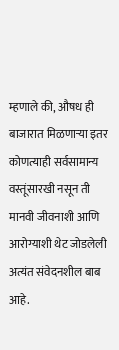म्हणाले की, औषध ही बाजारात मिळणाऱ्या इतर कोणत्याही सर्वसामान्य वस्तूंसारखी नसून ती मानवी जीवनाशी आणि आरोग्याशी थेट जोडलेली अत्यंत संवेदनशील बाब आहे.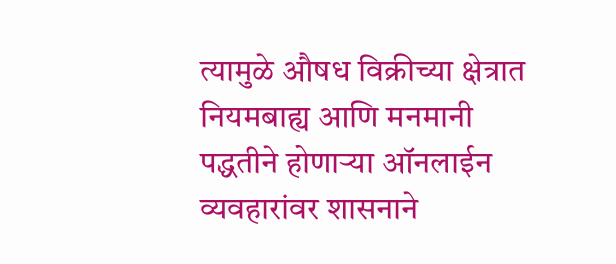त्यामुळे औषध विक्रीच्या क्षेत्रात नियमबाह्य आणि मनमानी पद्धतीने होणाऱ्या ऑनलाईन व्यवहारांवर शासनाने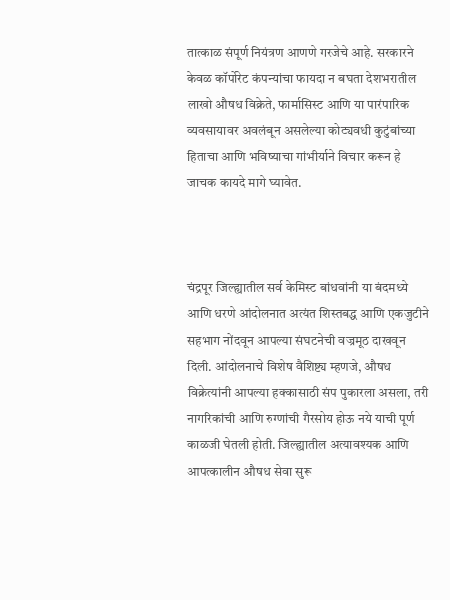तात्काळ संपूर्ण नियंत्रण आणणे गरजेचे आहे. सरकारने केवळ कॉर्पोरेट कंपन्यांचा फायदा न बघता देशभरातील लाखो औषध विक्रेते, फार्मासिस्ट आणि या पारंपारिक व्यवसायावर अवलंबून असलेल्या कोट्यवधी कुटुंबांच्या हिताचा आणि भविष्याचा गांभीर्याने विचार करून हे जाचक कायदे मागे घ्यावेत.



चंद्रपूर जिल्ह्यातील सर्व केमिस्ट बांधवांनी या बंदमध्ये आणि धरणे आंदोलनात अत्यंत शिस्तबद्ध आणि एकजुटीने सहभाग नोंदवून आपल्या संघटनेची वज्रमूठ दाखवून दिली. आंदोलनाचे विशेष वैशिष्ट्य म्हणजे, औषध विक्रेत्यांनी आपल्या हक्कासाठी संप पुकारला असला, तरी नागरिकांची आणि रुग्णांची गैरसोय होऊ नये याची पूर्ण काळजी घेतली होती. जिल्ह्यातील अत्यावश्यक आणि आपत्कालीन औषध सेवा सुरू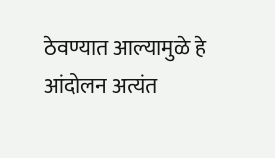ठेवण्यात आल्यामुळे हे आंदोलन अत्यंत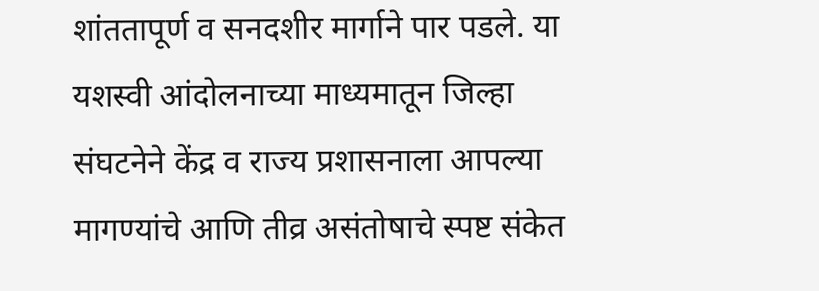शांततापूर्ण व सनदशीर मार्गाने पार पडले. या यशस्वी आंदोलनाच्या माध्यमातून जिल्हा संघटनेने केंद्र व राज्य प्रशासनाला आपल्या मागण्यांचे आणि तीव्र असंतोषाचे स्पष्ट संकेत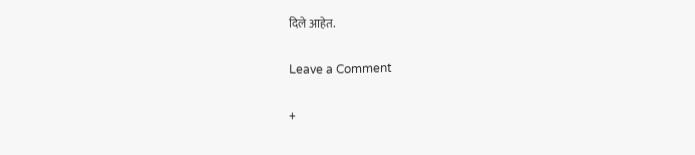दिले आहेत.

Leave a Comment

+